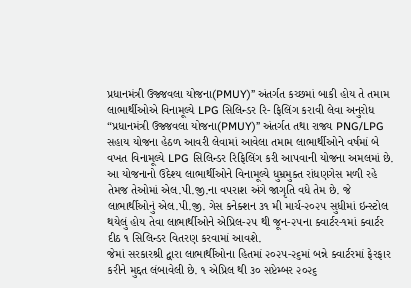પ્રધાનમંત્રી ઉજ્જવલા યોજના(PMUY)” અંતર્ગત કચ્છમાં બાકી હોય તે તમામ લાભાર્થીઓએ વિનામૂલ્યે LPG સિલિન્ડર રિ- ફિલિંગ કરાવી લેવા અનુરોધ
“પ્રધાનમંત્રી ઉજ્જવલા યોજના(PMUY)” અંતર્ગત તથા રાજ્ય PNG/LPG સહાય યોજના હેઠળ આવરી લેવામાં આવેલા તમામ લાભાર્થીઓને વર્ષમાં બે વખત વિનામૂલ્યે LPG સિલિન્ડર રિફિલિંગ કરી આપવાની યોજના અમલમાં છે. આ યોજનાનો ઉદેશ્ય લાભાર્થીઓને વિનામૂલ્યે ધુમ્રમુક્ત રાંધણગેસ મળી રહે તેમજ તેઓમાં એલ.પી.જી.ના વપરાશ અંગે જાગૃતિ વધે તેમ છે. જે લાભાર્થીઓનું એલ.પી.જી. ગેસ કનેક્શન ૩૧ મી માર્ચ-૨૦૨૫ સુધીમાં ઇન્સ્ટોલ થયેલું હોય તેવા લાભાર્થીઓને એપ્રિલ-૨૫ થી જૂન-૨૫ના ક્વાર્ટર-૧માં ક્વાર્ટર દીઠ ૧ સિલિન્ડર વિતરણ કરવામાં આવશે.
જેમાં સરકારશ્રી દ્વારા લાભાર્થીઓના હિતમાં ૨૦૨૫-૨૬માં બન્ને ક્વાર્ટરમાં ફેરફાર કરીને મુદ્દત લંબાવેલી છે. ૧ એપ્રિલ થી ૩૦ સપ્ટેમ્બર ૨૦૨૬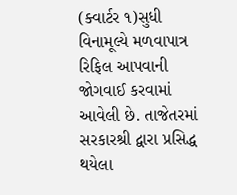(ક્વાર્ટર ૧)સુધી વિનામૂલ્યે મળવાપાત્ર રિફિલ આપવાની જોગવાઈ કરવામાં આવેલી છે. તાજેતરમાં સરકારશ્રી દ્વારા પ્રસિદ્ધ થયેલા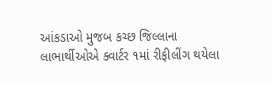આંકડાઓ મુજબ કચ્છ જિલ્લાના લાભાર્થીઓએ ક્વાર્ટર ૧માં રીફીલીંગ થયેલા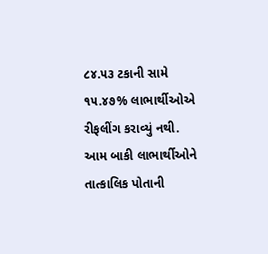૮૪.૫૩ ટકાની સામે ૧૫.૪૭% લાભાર્થીઓએ રીફલીંગ કરાવ્યું નથી. આમ બાકી લાભાર્થીઓને તાત્કાલિક પોતાની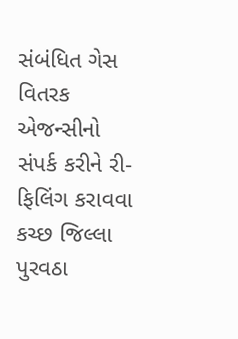સંબંધિત ગેસ વિતરક એજન્સીનો સંપર્ક કરીને રી-ફિલિંગ કરાવવા કચ્છ જિલ્લા પુરવઠા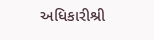અધિકારીશ્રી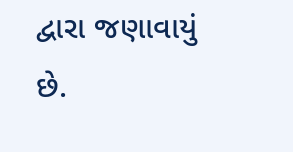દ્વારા જણાવાયું છે.